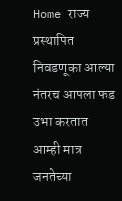Home राज्य प्रस्थापित निवडणूका आल्या नंतरच आपला फड उभा करतात आम्ही मात्र जनतेच्या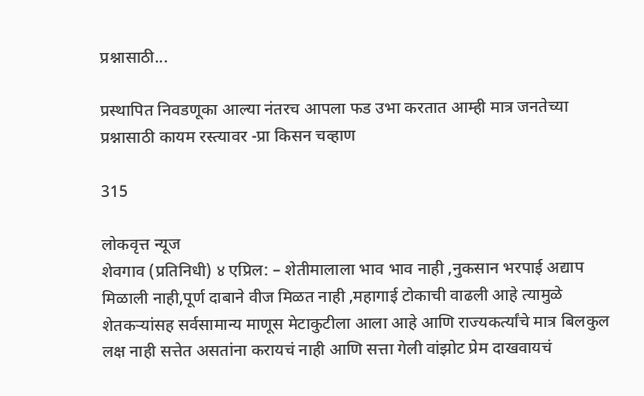प्रश्नासाठी...

प्रस्थापित निवडणूका आल्या नंतरच आपला फड उभा करतात आम्ही मात्र जनतेच्या प्रश्नासाठी कायम रस्त्यावर -प्रा किसन चव्हाण

315

लोकवृत्त न्यूज
शेवगाव (प्रतिनिधी) ४ एप्रिल: – शेतीमालाला भाव भाव नाही ,नुकसान भरपाई अद्याप मिळाली नाही,पूर्ण दाबाने वीज मिळत नाही ,महागाई टोकाची वाढली आहे त्यामुळे शेतकऱ्यांसह सर्वसामान्य माणूस मेटाकुटीला आला आहे आणि राज्यकर्त्यांचे मात्र बिलकुल लक्ष नाही सत्तेत असतांना करायचं नाही आणि सत्ता गेली वांझोट प्रेम दाखवायचं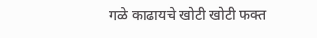गळे काढायचे खोटी खोटी फक्त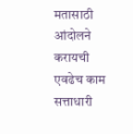मतासाठी आंदोलने करायची एवढेच काम सत्ताधारी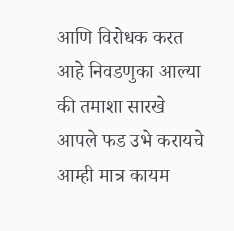आणि विरोधक करत आहे निवडणुका आल्या की तमाशा सारखे आपले फड उभे करायचे आम्ही मात्र कायम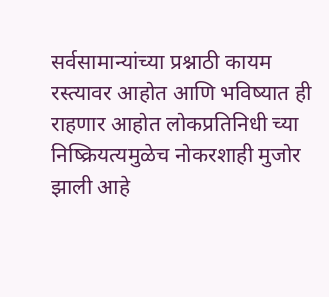सर्वसामान्यांच्या प्रश्नाठी कायम रस्त्यावर आहोत आणि भविष्यात ही राहणार आहोत लोकप्रतिनिधी च्या निष्क्रियत्यमुळेच नोकरशाही मुजोर झाली आहे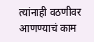त्यांनाही वठणीवर आणण्याचं काम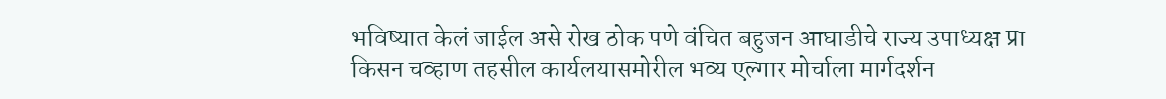भविष्यात केलं जाईल असे रोख ठोक पणे वंचित बहुजन आघाडीचे राज्य उपाध्यक्ष प्रा किसन चव्हाण तहसील कार्यलयासमोरील भव्य एल्गार मोर्चाला मार्गदर्शन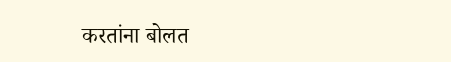करतांना बोलत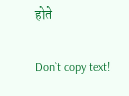होते

Don`t copy text!